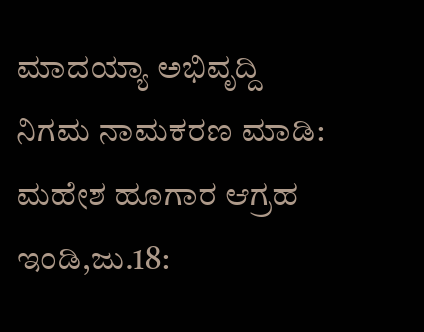ಮಾದಯ್ಯಾ ಅಭಿವೃದ್ದಿ ನಿಗಮ ನಾಮಕರಣ ಮಾಡಿ: ಮಹೇಶ ಹೂಗಾರ ಆಗ್ರಹ
ಇಂಡಿ,ಜು.18: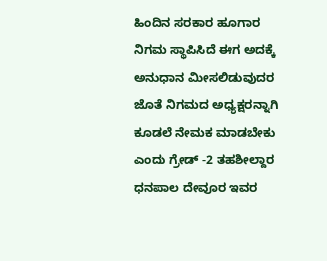ಹಿಂದಿನ ಸರಕಾರ ಹೂಗಾರ ನಿಗಮ ಸ್ಥಾಪಿಸಿದೆ ಈಗ ಅದಕ್ಕೆ ಅನುಧಾನ ಮೀಸಲಿಡುವುದರ ಜೊತೆ ನಿಗಮದ ಅಧ್ಯಕ್ಷರನ್ನಾಗಿ ಕೂಡಲೆ ನೇಮಕ ಮಾಡಬೇಕು ಎಂದು ಗ್ರೇಡ್ -2 ತಹಶೀಲ್ದಾರ ಧನಪಾಲ ದೇವೂರ ಇವರ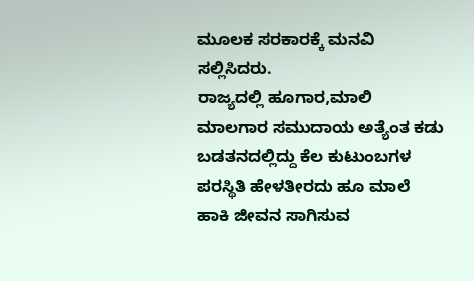ಮೂಲಕ ಸರಕಾರಕ್ಕೆ ಮನವಿ ಸಲ್ಲಿಸಿದರು.
ರಾಜ್ಯದಲ್ಲಿ ಹೂಗಾರ,ಮಾಲಿ ಮಾಲಗಾರ ಸಮುದಾಯ ಅತ್ಯೆಂತ ಕಡು ಬಡತನದಲ್ಲಿದ್ದು ಕೆಲ ಕುಟುಂಬಗಳ ಪರಸ್ಥಿತಿ ಹೇಳತೀರದು ಹೂ ಮಾಲೆ ಹಾಕಿ ಜೀವನ ಸಾಗಿಸುವ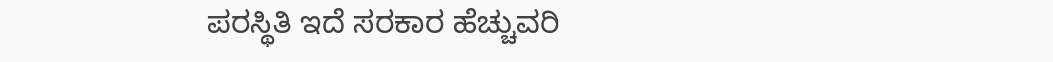ಪರಸ್ಥಿತಿ ಇದೆ ಸರಕಾರ ಹೆಚ್ಚುವರಿ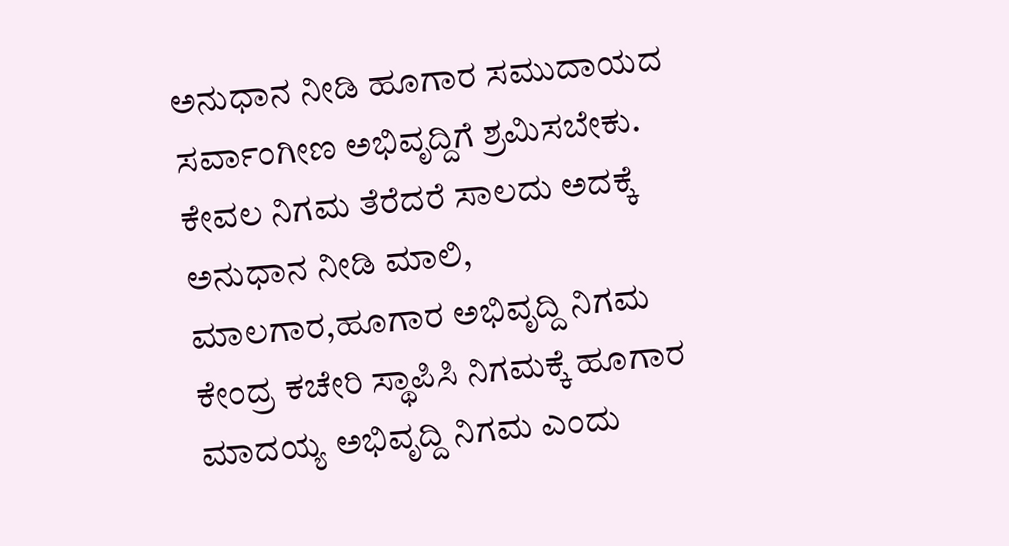ಅನುಧಾನ ನೀಡಿ ಹೂಗಾರ ಸಮುದಾಯದ ಸರ್ವಾಂಗೀಣ ಅಭಿವೃದ್ದಿಗೆ ಶ್ರಮಿಸಬೇಕು. ಕೇವಲ ನಿಗಮ ತೆರೆದರೆ ಸಾಲದು ಅದಕ್ಕೆ ಅನುಧಾನ ನೀಡಿ ಮಾಲಿ, ಮಾಲಗಾರ,ಹೂಗಾರ ಅಭಿವೃದ್ದಿ ನಿಗಮ ಕೇಂದ್ರ ಕಚೇರಿ ಸ್ಥಾಪಿಸಿ ನಿಗಮಕ್ಕೆ ಹೂಗಾರ ಮಾದಯ್ಯ ಅಭಿವೃದ್ದಿ ನಿಗಮ ಎಂದು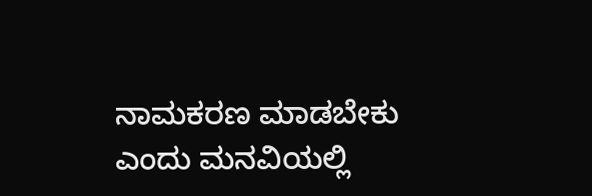ನಾಮಕರಣ ಮಾಡಬೇಕು ಎಂದು ಮನವಿಯಲ್ಲಿ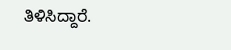ತಿಳಿಸಿದ್ದಾರೆ.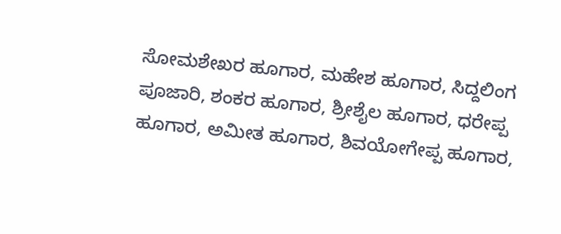ಸೋಮಶೇಖರ ಹೂಗಾರ, ಮಹೇಶ ಹೂಗಾರ, ಸಿದ್ದಲಿಂಗ ಪೂಜಾರಿ, ಶಂಕರ ಹೂಗಾರ, ಶ್ರೀಶೈಲ ಹೂಗಾರ, ಧರೇಪ್ಪ ಹೂಗಾರ, ಅಮೀತ ಹೂಗಾರ, ಶಿವಯೋಗೇಪ್ಪ ಹೂಗಾರ,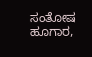ಸಂತೋಷ ಹೂಗಾರ,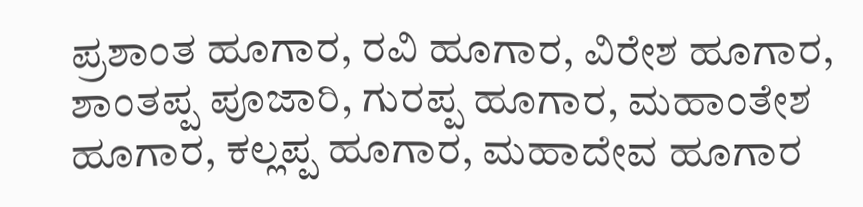ಪ್ರಶಾಂತ ಹೂಗಾರ, ರವಿ ಹೂಗಾರ, ವಿರೇಶ ಹೂಗಾರ, ಶಾಂತಪ್ಪ ಪೂಜಾರಿ, ಗುರಪ್ಪ ಹೂಗಾರ, ಮಹಾಂತೇಶ ಹೂಗಾರ, ಕಲ್ಲಪ್ಪ ಹೂಗಾರ, ಮಹಾದೇವ ಹೂಗಾರ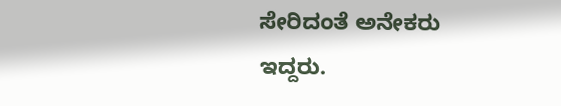ಸೇರಿದಂತೆ ಅನೇಕರು ಇದ್ದರು.